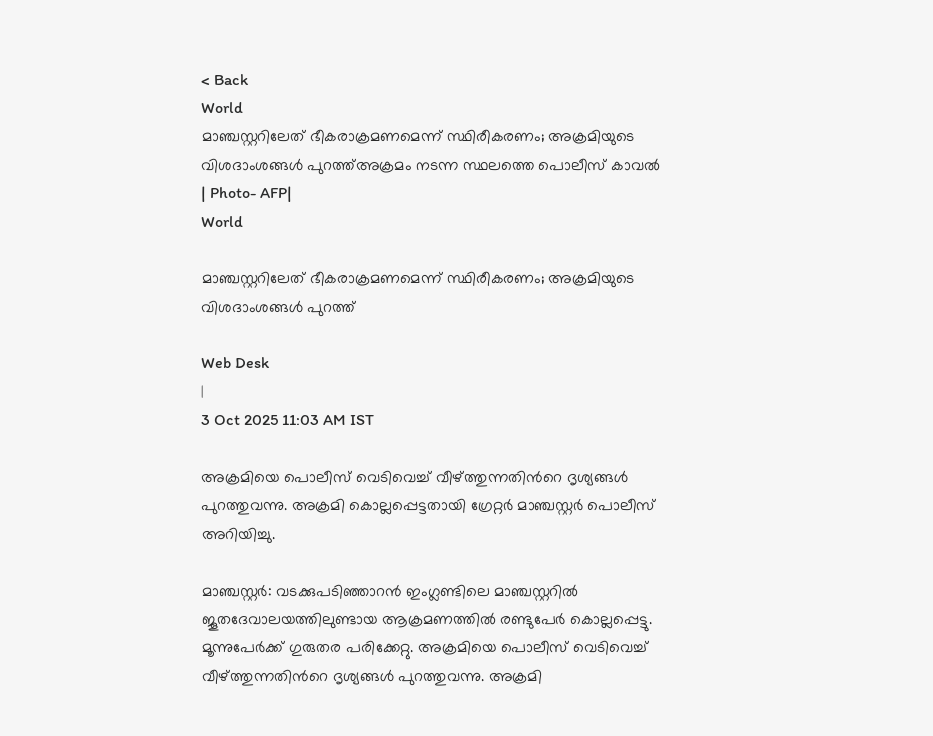< Back
World
മാഞ്ചസ്റ്ററിലേത് ഭീകരാക്രമണമെന്ന് സ്ഥിരീകരണം; അക്രമിയുടെ വിശദാംശങ്ങൾ പുറത്ത്‌അക്രമം നടന്ന സ്ഥലത്തെ പൊലീസ് കാവല്‍ | Photo- AFP|
World

മാഞ്ചസ്റ്ററിലേത് ഭീകരാക്രമണമെന്ന് സ്ഥിരീകരണം; അക്രമിയുടെ വിശദാംശങ്ങൾ പുറത്ത്‌

Web Desk
|
3 Oct 2025 11:03 AM IST

അക്രമിയെ പൊലീസ് വെടിവെച്ച് വീഴ്ത്തുന്നതിന്‍റെ ദൃശ്യങ്ങൾ പുറത്തുവന്നു. അക്രമി കൊല്ലപ്പെട്ടതായി ഗ്രേറ്റർ മാഞ്ചസ്റ്റർ പൊലീസ് അറിയിച്ചു.

മാഞ്ചസ്റ്റര്‍: വടക്കുപടിഞ്ഞാറൻ ഇംഗ്ലണ്ടിലെ മാഞ്ചസ്റ്ററിൽ ജൂതദേവാലയത്തിലുണ്ടായ ആക്രമണത്തിൽ രണ്ടുപേർ കൊല്ലപ്പെട്ടു. മൂന്നുപേർക്ക് ഗുരുതര പരിക്കേറ്റു. അക്രമിയെ പൊലീസ് വെടിവെച്ച് വീഴ്ത്തുന്നതിന്‍റെ ദൃശ്യങ്ങൾ പുറത്തുവന്നു. അക്രമി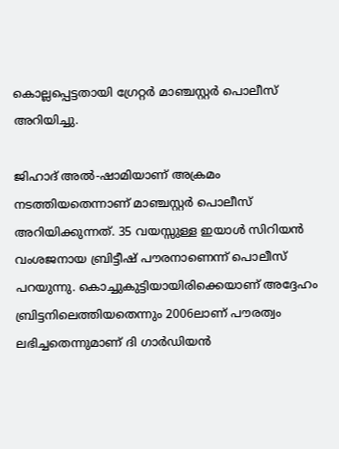കൊല്ലപ്പെട്ടതായി ഗ്രേറ്റർ മാഞ്ചസ്റ്റർ പൊലീസ് അറിയിച്ചു.

ജിഹാദ് അൽ-ഷാമിയാണ് അക്രമം നടത്തിയതെന്നാണ് മാഞ്ചസ്റ്റർ പൊലീസ് അറിയിക്കുന്നത്. 35 വയസ്സുള്ള ഇയാൾ സിറിയൻ വംശജനായ ബ്രിട്ടീഷ് പൗരനാണെന്ന് പൊലീസ് പറയുന്നു. കൊച്ചുകുട്ടിയായിരിക്കെയാണ് അദ്ദേഹം ബ്രിട്ടനിലെത്തിയതെന്നും 2006ലാണ് പൗരത്വം ലഭിച്ചതെന്നുമാണ് ദി ഗാർഡിയൻ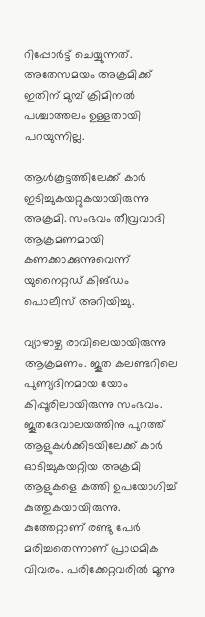റിപ്പോർട്ട് ചെയ്യുന്നത്. അതേസമയം അക്രമിക്ക് ഇതിന് മുമ്പ് ക്രിമിനല്‍ പശ്ചാത്തലം ഉള്ളതായി പറയുന്നില്ല.

ആൾകൂട്ടത്തിലേക്ക് കാർ ഇടിച്ചുകയറ്റുകയായിരുന്നു അക്രമി. സംഭവം തീവ്രവാദി ആക്രമണമായി കണക്കാക്കുന്നുവെന്ന് യുനൈറ്റഡ് കിങ്ഡം പൊലീസ് അറിയിച്ചു.

വ്യാഴാഴ്ച രാവിലെയായിരുന്നു ആക്രമണം. ജൂത കലണ്ടറിലെ പുണ്യദിനമായ യോം കിപ്പൂരിലായിരുന്നു സംഭവം. ജൂതദേവാലയത്തിനു പുറത്ത് ആളുകള്‍ക്കിടയിലേക്ക് കാര്‍ ഓടിച്ചുകയറ്റിയ അക്രമി ആളുകളെ കത്തി ഉപയോഗിച്ച് കുത്തുകയായിരുന്നു. കുത്തേറ്റാണ് രണ്ടു പേര്‍ മരിച്ചതെന്നാണ് പ്രാഥമിക വിവരം. പരിക്കേറ്റവരില്‍ മൂന്നു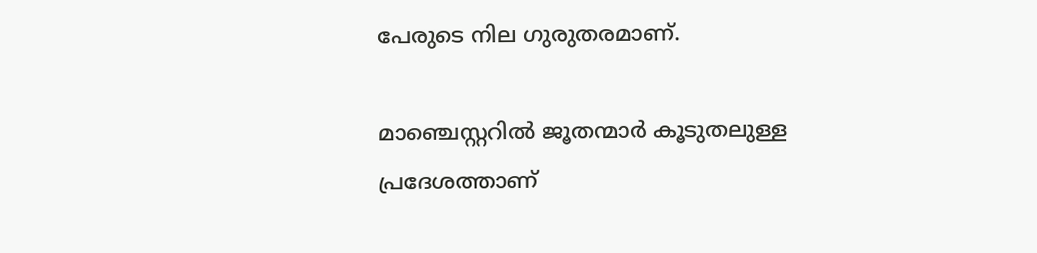പേരുടെ നില ഗുരുതരമാണ്.

മാഞ്ചെസ്റ്ററില്‍ ജൂതന്മാര്‍ കൂടുതലുള്ള പ്രദേശത്താണ്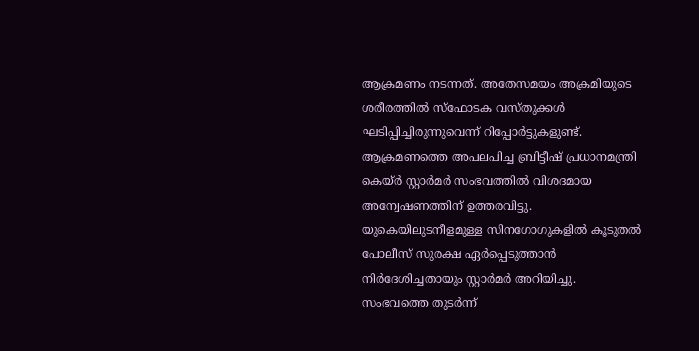ആക്രമണം നടന്നത്. അതേസമയം അക്രമിയുടെ ശരീരത്തില്‍ സ്‌ഫോടക വസ്തുക്കള്‍ ഘടിപ്പിച്ചിരുന്നുവെന്ന് റിപ്പോര്‍ട്ടുകളുണ്ട്. ആക്രമണത്തെ അപലപിച്ച ബ്രിട്ടീഷ് പ്രധാനമന്ത്രി കെയ്ര്‍ സ്റ്റാര്‍മര്‍ സംഭവത്തില്‍ വിശദമായ അന്വേഷണത്തിന് ഉത്തരവിട്ടു. യുകെയിലുടനീളമുള്ള സിനഗോഗുകളില്‍ കൂടുതല്‍ പോലീസ് സുരക്ഷ ഏര്‍പ്പെടുത്താന്‍ നിര്‍ദേശിച്ചതായും സ്റ്റാര്‍മര്‍ അറിയിച്ചു. സംഭവത്തെ തുടര്‍ന്ന്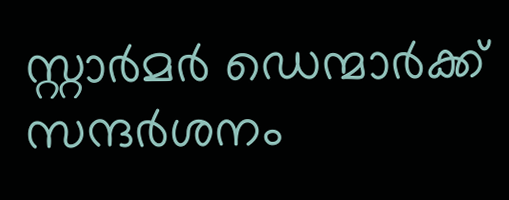സ്റ്റാര്‍മര്‍ ഡെന്മാര്‍ക്ക് സന്ദര്‍ശനം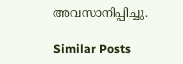അവസാനിപ്പിച്ചു.

Similar Posts